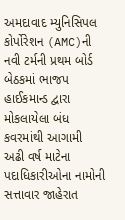અમદાવાદ મ્યુનિસિપલ કોર્પોરેશન (AMC)ની નવી ટર્મની પ્રથમ બોર્ડ બેઠકમાં ભાજપ હાઈકમાન્ડ દ્વારા મોકલાયેલા બંધ કવરમાંથી આગામી અઢી વર્ષ માટેના પદાધિકારીઓના નામોની સત્તાવાર જાહેરાત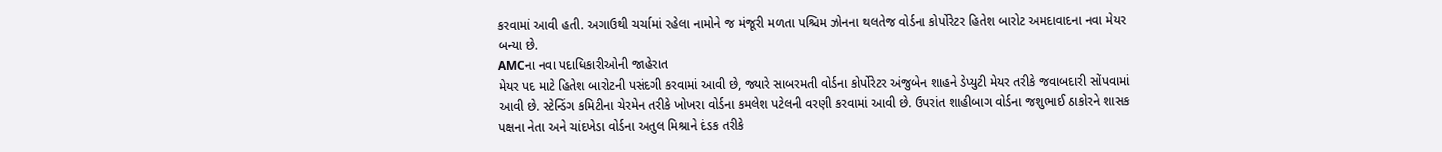કરવામાં આવી હતી. અગાઉથી ચર્ચામાં રહેલા નામોને જ મંજૂરી મળતા પશ્ચિમ ઝોનના થલતેજ વોર્ડના કોર્પોરેટર હિતેશ બારોટ અમદાવાદના નવા મેયર બન્યા છે.
AMCના નવા પદાધિકારીઓની જાહેરાત
મેયર પદ માટે હિતેશ બારોટની પસંદગી કરવામાં આવી છે, જ્યારે સાબરમતી વોર્ડના કોર્પોરેટર અંજુબેન શાહને ડેપ્યુટી મેયર તરીકે જવાબદારી સોંપવામાં આવી છે. સ્ટેન્ડિંગ કમિટીના ચેરમેન તરીકે ખોખરા વોર્ડના કમલેશ પટેલની વરણી કરવામાં આવી છે. ઉપરાંત શાહીબાગ વોર્ડના જશુભાઈ ઠાકોરને શાસક પક્ષના નેતા અને ચાંદખેડા વોર્ડના અતુલ મિશ્રાને દંડક તરીકે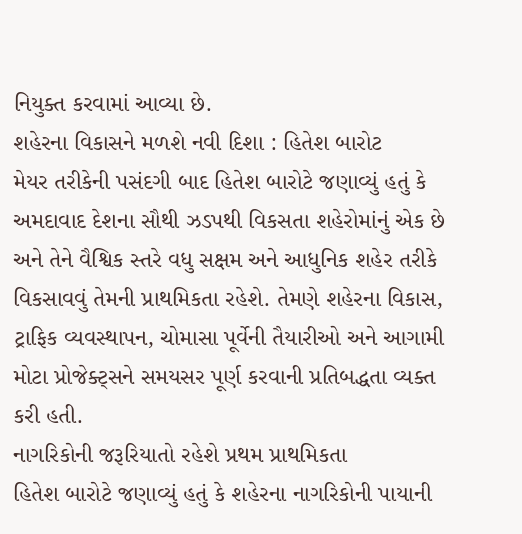નિયુક્ત કરવામાં આવ્યા છે.
શહેરના વિકાસને મળશે નવી દિશા : હિતેશ બારોટ
મેયર તરીકેની પસંદગી બાદ હિતેશ બારોટે જણાવ્યું હતું કે અમદાવાદ દેશના સૌથી ઝડપથી વિકસતા શહેરોમાંનું એક છે અને તેને વૈશ્વિક સ્તરે વધુ સક્ષમ અને આધુનિક શહેર તરીકે વિકસાવવું તેમની પ્રાથમિકતા રહેશે. તેમણે શહેરના વિકાસ, ટ્રાફિક વ્યવસ્થાપન, ચોમાસા પૂર્વેની તૈયારીઓ અને આગામી મોટા પ્રોજેક્ટ્સને સમયસર પૂર્ણ કરવાની પ્રતિબદ્ધતા વ્યક્ત કરી હતી.
નાગરિકોની જરૂરિયાતો રહેશે પ્રથમ પ્રાથમિકતા
હિતેશ બારોટે જણાવ્યું હતું કે શહેરના નાગરિકોની પાયાની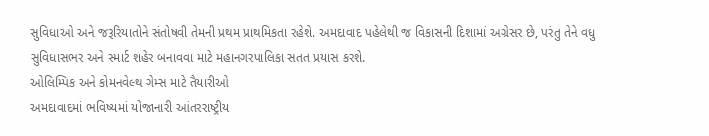સુવિધાઓ અને જરૂરિયાતોને સંતોષવી તેમની પ્રથમ પ્રાથમિકતા રહેશે. અમદાવાદ પહેલેથી જ વિકાસની દિશામાં અગ્રેસર છે, પરંતુ તેને વધુ સુવિધાસભર અને સ્માર્ટ શહેર બનાવવા માટે મહાનગરપાલિકા સતત પ્રયાસ કરશે.
ઓલિમ્પિક અને કોમનવેલ્થ ગેમ્સ માટે તૈયારીઓ
અમદાવાદમાં ભવિષ્યમાં યોજાનારી આંતરરાષ્ટ્રીય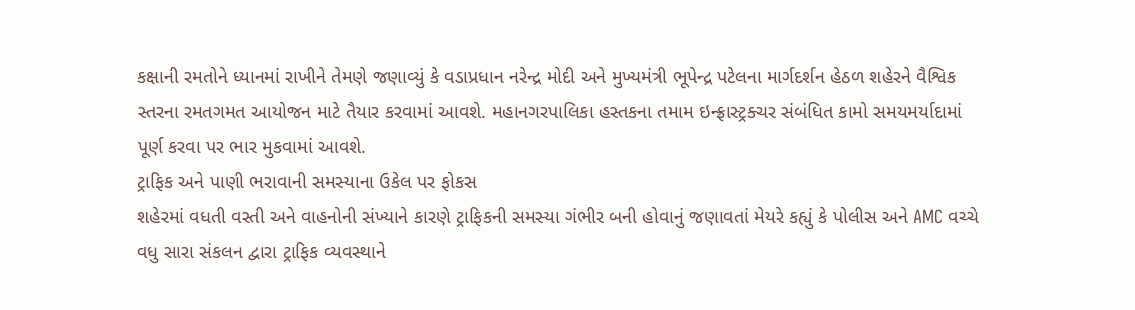કક્ષાની રમતોને ધ્યાનમાં રાખીને તેમણે જણાવ્યું કે વડાપ્રધાન નરેન્દ્ર મોદી અને મુખ્યમંત્રી ભૂપેન્દ્ર પટેલના માર્ગદર્શન હેઠળ શહેરને વૈશ્વિક સ્તરના રમતગમત આયોજન માટે તૈયાર કરવામાં આવશે. મહાનગરપાલિકા હસ્તકના તમામ ઇન્ફ્રાસ્ટ્રક્ચર સંબંધિત કામો સમયમર્યાદામાં પૂર્ણ કરવા પર ભાર મુકવામાં આવશે.
ટ્રાફિક અને પાણી ભરાવાની સમસ્યાના ઉકેલ પર ફોકસ
શહેરમાં વધતી વસ્તી અને વાહનોની સંખ્યાને કારણે ટ્રાફિકની સમસ્યા ગંભીર બની હોવાનું જણાવતાં મેયરે કહ્યું કે પોલીસ અને AMC વચ્ચે વધુ સારા સંકલન દ્વારા ટ્રાફિક વ્યવસ્થાને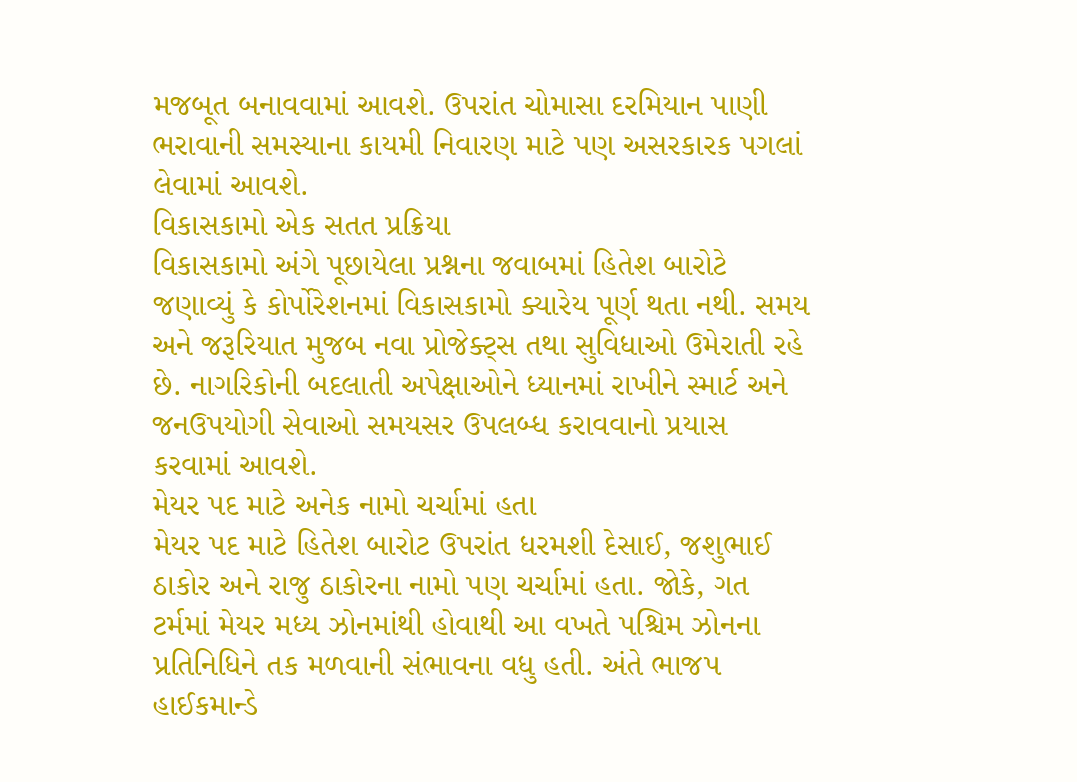મજબૂત બનાવવામાં આવશે. ઉપરાંત ચોમાસા દરમિયાન પાણી ભરાવાની સમસ્યાના કાયમી નિવારણ માટે પણ અસરકારક પગલાં લેવામાં આવશે.
વિકાસકામો એક સતત પ્રક્રિયા
વિકાસકામો અંગે પૂછાયેલા પ્રશ્નના જવાબમાં હિતેશ બારોટે જણાવ્યું કે કોર્પોરેશનમાં વિકાસકામો ક્યારેય પૂર્ણ થતા નથી. સમય અને જરૂરિયાત મુજબ નવા પ્રોજેક્ટ્સ તથા સુવિધાઓ ઉમેરાતી રહે છે. નાગરિકોની બદલાતી અપેક્ષાઓને ધ્યાનમાં રાખીને સ્માર્ટ અને જનઉપયોગી સેવાઓ સમયસર ઉપલબ્ધ કરાવવાનો પ્રયાસ કરવામાં આવશે.
મેયર પદ માટે અનેક નામો ચર્ચામાં હતા
મેયર પદ માટે હિતેશ બારોટ ઉપરાંત ધરમશી દેસાઈ, જશુભાઈ ઠાકોર અને રાજુ ઠાકોરના નામો પણ ચર્ચામાં હતા. જોકે, ગત ટર્મમાં મેયર મધ્ય ઝોનમાંથી હોવાથી આ વખતે પશ્ચિમ ઝોનના પ્રતિનિધિને તક મળવાની સંભાવના વધુ હતી. અંતે ભાજપ હાઈકમાન્ડે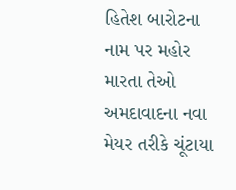હિતેશ બારોટના નામ પર મહોર મારતા તેઓ અમદાવાદના નવા મેયર તરીકે ચૂંટાયા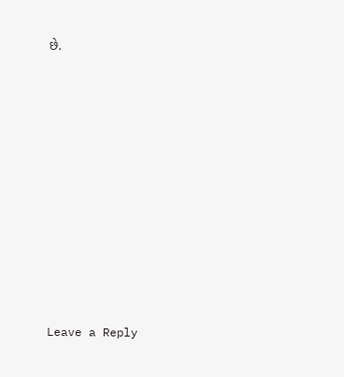છે.












Leave a Reply